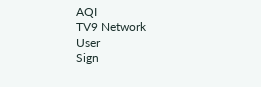AQI
TV9 Network
User
Sign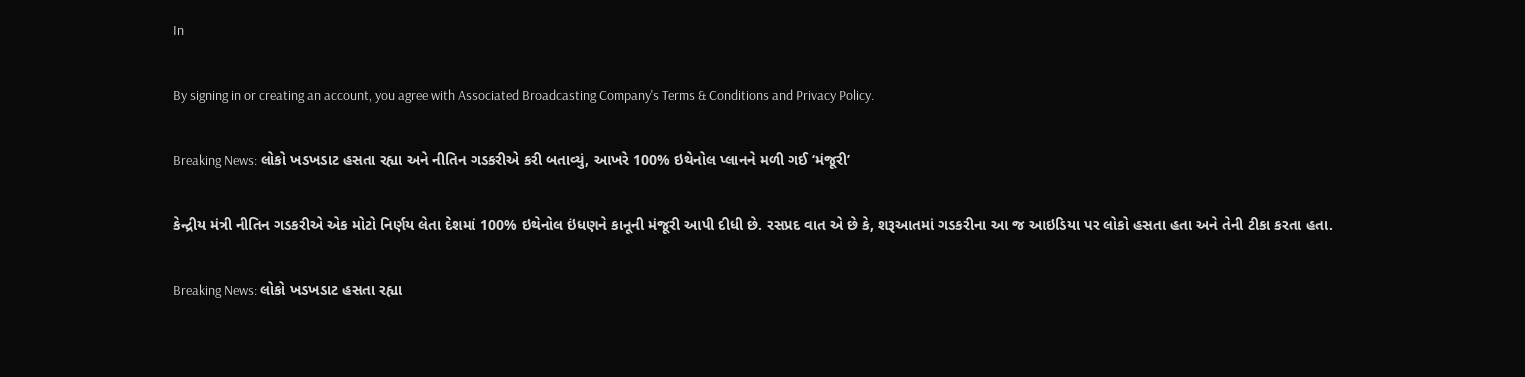In

By signing in or creating an account, you agree with Associated Broadcasting Company's Terms & Conditions and Privacy Policy.

Breaking News: લોકો ખડખડાટ હસતા રહ્યા અને નીતિન ગડકરીએ કરી બતાવ્યું, આખરે 100% ઇથેનોલ પ્લાનને મળી ગઈ ‘મંજૂરી’

કેન્દ્રીય મંત્રી નીતિન ગડકરીએ એક મોટો નિર્ણય લેતા દેશમાં 100% ઇથેનોલ ઇંધણને કાનૂની મંજૂરી આપી દીધી છે. રસપ્રદ વાત એ છે કે, શરૂઆતમાં ગડકરીના આ જ આઇડિયા પર લોકો હસતા હતા અને તેની ટીકા કરતા હતા.

Breaking News: લોકો ખડખડાટ હસતા રહ્યા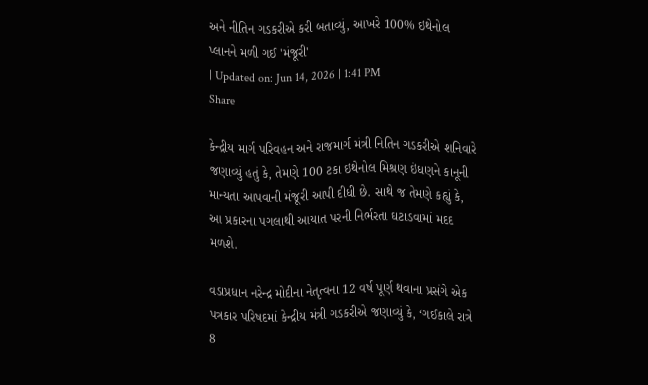અને નીતિન ગડકરીએ કરી બતાવ્યું, આખરે 100% ઇથેનોલ પ્લાનને મળી ગઈ 'મંજૂરી'
| Updated on: Jun 14, 2026 | 1:41 PM
Share

કેન્દ્રીય માર્ગ પરિવહન અને રાજમાર્ગ મંત્રી નિતિન ગડકરીએ શનિવારે જણાવ્યું હતું કે, તેમણે 100 ટકા ઇથેનોલ મિશ્રણ ઇંધણને કાનૂની માન્યતા આપવાની મંજૂરી આપી દીધી છે. સાથે જ તેમણે કહ્યું કે, આ પ્રકારના પગલાથી આયાત પરની નિર્ભરતા ઘટાડવામાં મદદ મળશે.

વડાપ્રધાન નરેન્દ્ર મોદીના નેતૃત્વના 12 વર્ષ પૂર્ણ થવાના પ્રસંગે એક પત્રકાર પરિષદમાં કેન્દ્રીય મંત્રી ગડકરીએ જણાવ્યું કે, ‘ગઈકાલે રાત્રે 8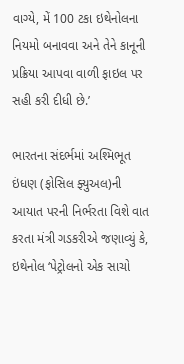વાગ્યે, મેં 100 ટકા ઇથેનોલના નિયમો બનાવવા અને તેને કાનૂની પ્રક્રિયા આપવા વાળી ફાઇલ પર સહી કરી દીધી છે.’

ભારતના સંદર્ભમાં અશ્મિભૂત ઇંધણ (ફોસિલ ફ્યુઅલ)ની આયાત પરની નિર્ભરતા વિશે વાત કરતા મંત્રી ગડકરીએ જણાવ્યું કે, ઇથેનોલ ‘પેટ્રોલનો એક સાચો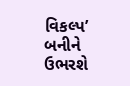વિકલ્પ’ બનીને ઉભરશે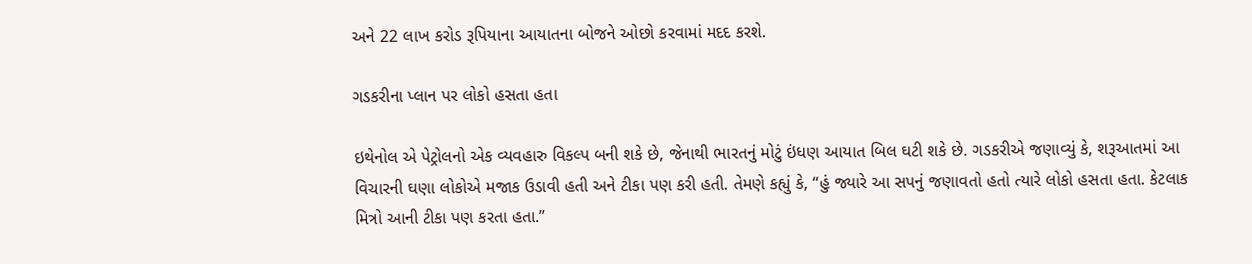અને 22 લાખ કરોડ રૂપિયાના આયાતના બોજને ઓછો કરવામાં મદદ કરશે.

ગડકરીના પ્લાન પર લોકો હસતા હતા

ઇથેનોલ એ પેટ્રોલનો એક વ્યવહારુ વિકલ્પ બની શકે છે, જેનાથી ભારતનું મોટું ઇંધણ આયાત બિલ ઘટી શકે છે. ગડકરીએ જણાવ્યું કે, શરૂઆતમાં આ વિચારની ઘણા લોકોએ મજાક ઉડાવી હતી અને ટીકા પણ કરી હતી. તેમણે કહ્યું કે, “હું જ્યારે આ સપનું જણાવતો હતો ત્યારે લોકો હસતા હતા. કેટલાક મિત્રો આની ટીકા પણ કરતા હતા.”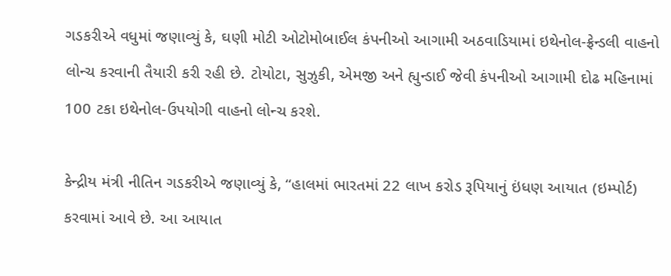ગડકરીએ વધુમાં જણાવ્યું કે, ઘણી મોટી ઓટોમોબાઈલ કંપનીઓ આગામી અઠવાડિયામાં ઇથેનોલ-ફ્રેન્ડલી વાહનો લોન્ચ કરવાની તૈયારી કરી રહી છે. ટોયોટા, સુઝુકી, એમજી અને હ્યુન્ડાઈ જેવી કંપનીઓ આગામી દોઢ મહિનામાં 100 ટકા ઇથેનોલ-ઉપયોગી વાહનો લોન્ચ કરશે.

કેન્દ્રીય મંત્રી નીતિન ગડકરીએ જણાવ્યું કે, “હાલમાં ભારતમાં 22 લાખ કરોડ રૂપિયાનું ઇંધણ આયાત (ઇમ્પોર્ટ) કરવામાં આવે છે. આ આયાત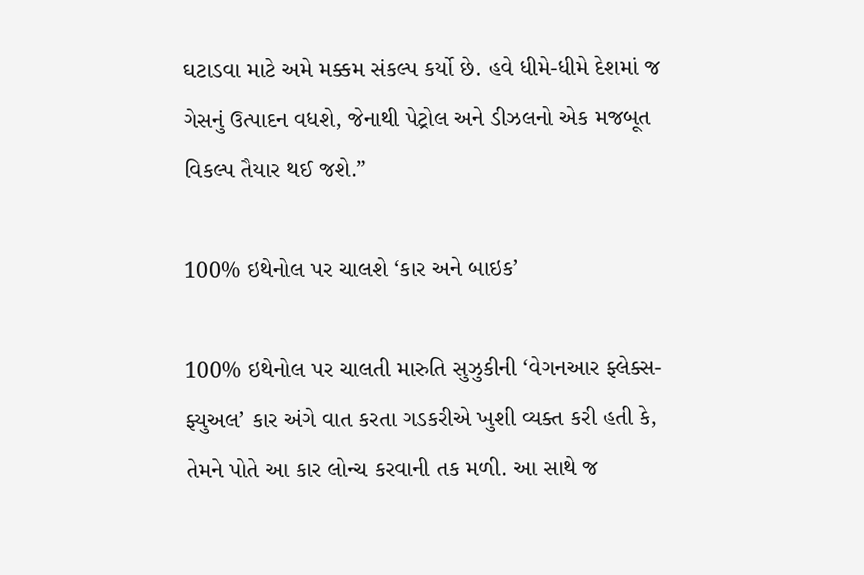ઘટાડવા માટે અમે મક્કમ સંકલ્પ કર્યો છે. હવે ધીમે-ધીમે દેશમાં જ ગેસનું ઉત્પાદન વધશે, જેનાથી પેટ્રોલ અને ડીઝલનો એક મજબૂત વિકલ્પ તૈયાર થઈ જશે.”

100% ઇથેનોલ પર ચાલશે ‘કાર અને બાઇક’

100% ઇથેનોલ પર ચાલતી મારુતિ સુઝુકીની ‘વેગનઆર ફ્લેક્સ-ફ્યુઅલ’ કાર અંગે વાત કરતા ગડકરીએ ખુશી વ્યક્ત કરી હતી કે, તેમને પોતે આ કાર લોન્ચ કરવાની તક મળી. આ સાથે જ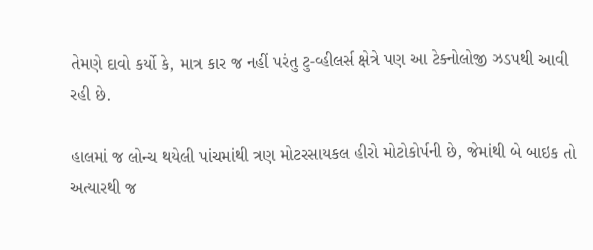તેમણે દાવો કર્યો કે, માત્ર કાર જ નહીં પરંતુ ટુ-વ્હીલર્સ ક્ષેત્રે પણ આ ટેક્નોલોજી ઝડપથી આવી રહી છે.

હાલમાં જ લોન્ચ થયેલી પાંચમાંથી ત્રણ મોટરસાયકલ હીરો મોટોકોર્પની છે, જેમાંથી બે બાઇક તો અત્યારથી જ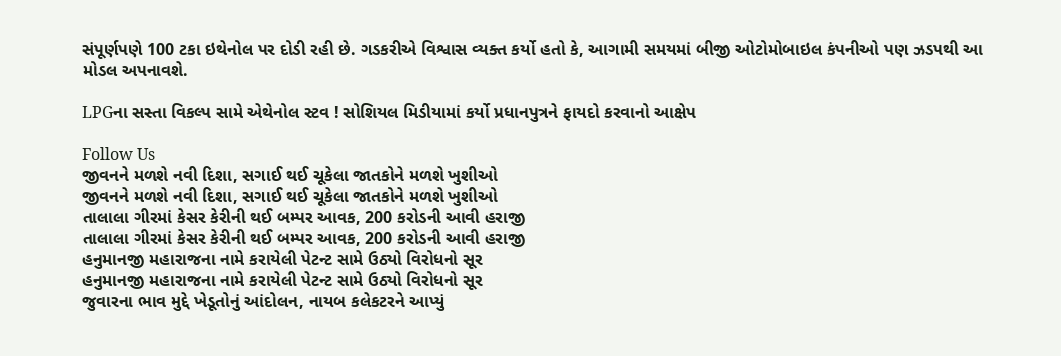સંપૂર્ણપણે 100 ટકા ઇથેનોલ પર દોડી રહી છે. ગડકરીએ વિશ્વાસ વ્યક્ત કર્યો હતો કે, આગામી સમયમાં બીજી ઓટોમોબાઇલ કંપનીઓ પણ ઝડપથી આ મોડલ અપનાવશે.

LPGના સસ્તા વિકલ્પ સામે એથેનોલ સ્ટવ ! સોશિયલ મિડીયામાં કર્યો પ્રધાનપુત્રને ફાયદો કરવાનો આક્ષેપ

Follow Us
જીવનને મળશે નવી દિશા, સગાઈ થઈ ચૂકેલા જાતકોને મળશે ખુશીઓ
જીવનને મળશે નવી દિશા, સગાઈ થઈ ચૂકેલા જાતકોને મળશે ખુશીઓ
તાલાલા ગીરમાં કેસર કેરીની થઈ બમ્પર આવક, 200 કરોડની આવી હરાજી
તાલાલા ગીરમાં કેસર કેરીની થઈ બમ્પર આવક, 200 કરોડની આવી હરાજી
હનુમાનજી મહારાજના નામે કરાયેલી પેટન્ટ સામે ઉઠ્યો વિરોધનો સૂર
હનુમાનજી મહારાજના નામે કરાયેલી પેટન્ટ સામે ઉઠ્યો વિરોધનો સૂર
જુવારના ભાવ મુદ્દે ખેડૂતોનું આંદોલન, નાયબ કલેકટરને આપ્યું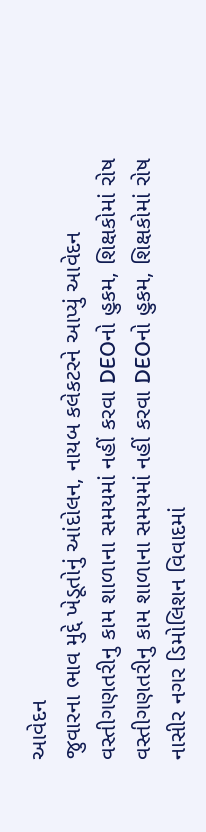આવેદન
જુવારના ભાવ મુદ્દે ખેડૂતોનું આંદોલન, નાયબ કલેકટરને આપ્યું આવેદન
વસ્તીગણતરીનુ કામ શાળાના સમયમાં નહીં કરવા DEOનો હુકમ, શિક્ષકોમાં રોષ
વસ્તીગણતરીનુ કામ શાળાના સમયમાં નહીં કરવા DEOનો હુકમ, શિક્ષકોમાં રોષ
નાસીર નગર ડિમોલિશન વિવાદમાં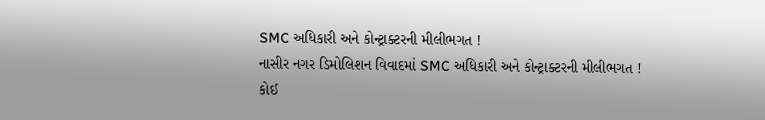SMC અધિકારી અને કોન્ટ્રાક્ટરની મીલીભગત !
નાસીર નગર ડિમોલિશન વિવાદમાં SMC અધિકારી અને કોન્ટ્રાક્ટરની મીલીભગત !
કોઈ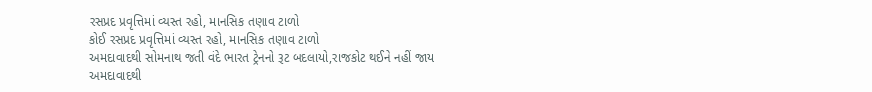રસપ્રદ પ્રવૃત્તિમાં વ્યસ્ત રહો, માનસિક તણાવ ટાળો
કોઈ રસપ્રદ પ્રવૃત્તિમાં વ્યસ્ત રહો, માનસિક તણાવ ટાળો
અમદાવાદથી સોમનાથ જતી વંદે ભારત ટ્રેનનો રૂટ બદલાયો,રાજકોટ થઈને નહીં જાય
અમદાવાદથી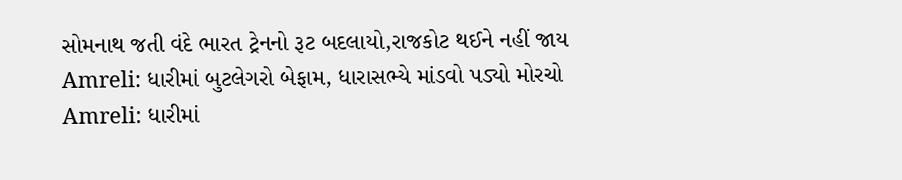સોમનાથ જતી વંદે ભારત ટ્રેનનો રૂટ બદલાયો,રાજકોટ થઈને નહીં જાય
Amreli: ધારીમાં બુટલેગરો બેફામ, ધારાસભ્યે માંડવો પડ્યો મોરચો
Amreli: ધારીમાં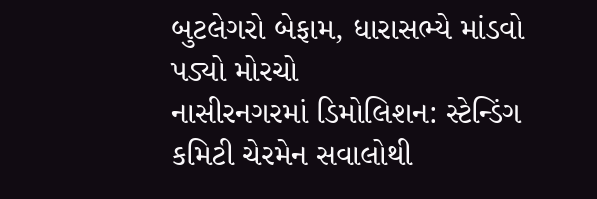બુટલેગરો બેફામ, ધારાસભ્યે માંડવો પડ્યો મોરચો
નાસીરનગરમાં ડિમોલિશન: સ્ટેન્ડિંગ કમિટી ચેરમેન સવાલોથી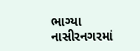ભાગ્યા
નાસીરનગરમાં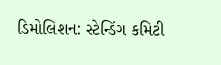ડિમોલિશન: સ્ટેન્ડિંગ કમિટી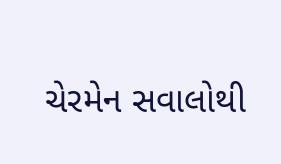ચેરમેન સવાલોથી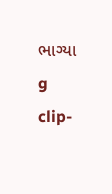ભાગ્યા
g clip-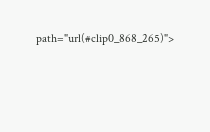path="url(#clip0_868_265)">